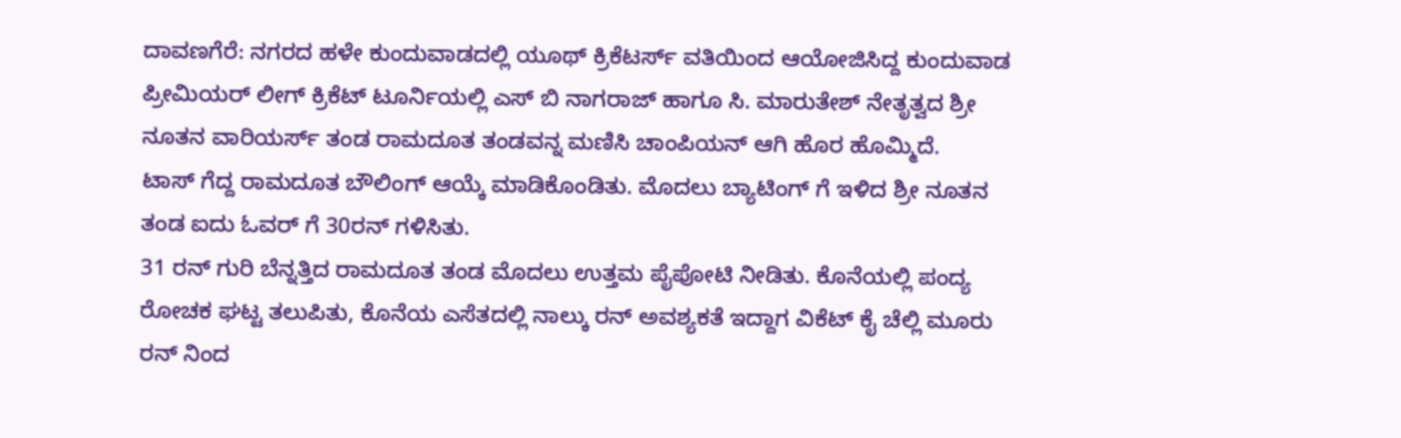ದಾವಣಗೆರೆ: ನಗರದ ಹಳೇ ಕುಂದುವಾಡದಲ್ಲಿ ಯೂಥ್ ಕ್ರಿಕೆಟರ್ಸ್ ವತಿಯಿಂದ ಆಯೋಜಿಸಿದ್ದ ಕುಂದುವಾಡ ಪ್ರೀಮಿಯರ್ ಲೀಗ್ ಕ್ರಿಕೆಟ್ ಟೂರ್ನಿಯಲ್ಲಿ ಎಸ್ ಬಿ ನಾಗರಾಜ್ ಹಾಗೂ ಸಿ. ಮಾರುತೇಶ್ ನೇತೃತ್ವದ ಶ್ರೀ ನೂತನ ವಾರಿಯರ್ಸ್ ತಂಡ ರಾಮದೂತ ತಂಡವನ್ನ ಮಣಿಸಿ ಚಾಂಪಿಯನ್ ಆಗಿ ಹೊರ ಹೊಮ್ಮಿದೆ.
ಟಾಸ್ ಗೆದ್ದ ರಾಮದೂತ ಬೌಲಿಂಗ್ ಆಯ್ಕೆ ಮಾಡಿಕೊಂಡಿತು. ಮೊದಲು ಬ್ಯಾಟಿಂಗ್ ಗೆ ಇಳಿದ ಶ್ರೀ ನೂತನ ತಂಡ ಐದು ಓವರ್ ಗೆ 30ರನ್ ಗಳಿಸಿತು.
31 ರನ್ ಗುರಿ ಬೆನ್ನತ್ತಿದ ರಾಮದೂತ ತಂಡ ಮೊದಲು ಉತ್ತಮ ಪೈಪೋಟಿ ನೀಡಿತು. ಕೊನೆಯಲ್ಲಿ ಪಂದ್ಯ ರೋಚಕ ಘಟ್ಟ ತಲುಪಿತು, ಕೊನೆಯ ಎಸೆತದಲ್ಲಿ ನಾಲ್ಕು ರನ್ ಅವಶ್ಯಕತೆ ಇದ್ದಾಗ ವಿಕೆಟ್ ಕೈ ಚೆಲ್ಲಿ ಮೂರು ರನ್ ನಿಂದ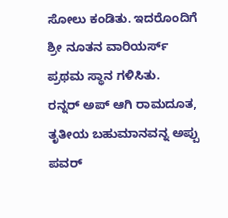ಸೋಲು ಕಂಡಿತು. ಇದರೊಂದಿಗೆ ಶ್ರೀ ನೂತನ ವಾರಿಯರ್ಸ್ ಪ್ರಥಮ ಸ್ಥಾನ ಗಳಿಸಿತು.
ರನ್ನರ್ ಅಪ್ ಆಗಿ ರಾಮದೂತ, ತೃತೀಯ ಬಹುಮಾನವನ್ನ ಅಪ್ಪು ಪವರ್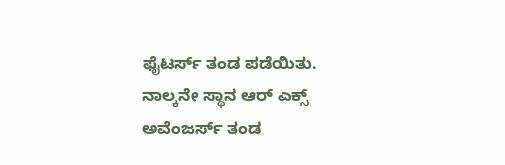ಫೈಟರ್ಸ್ ತಂಡ ಪಡೆಯಿತು. ನಾಲ್ಕನೇ ಸ್ಥಾನ ಆರ್ ಎಕ್ಸ್ ಅವೆಂಜರ್ಸ್ ತಂಡ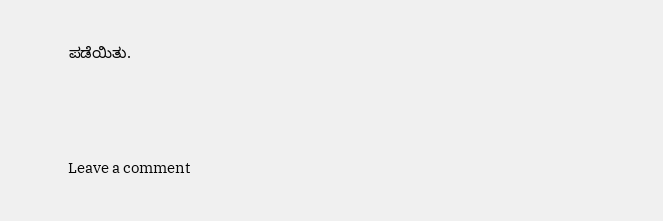ಪಡೆಯಿತು.






Leave a comment